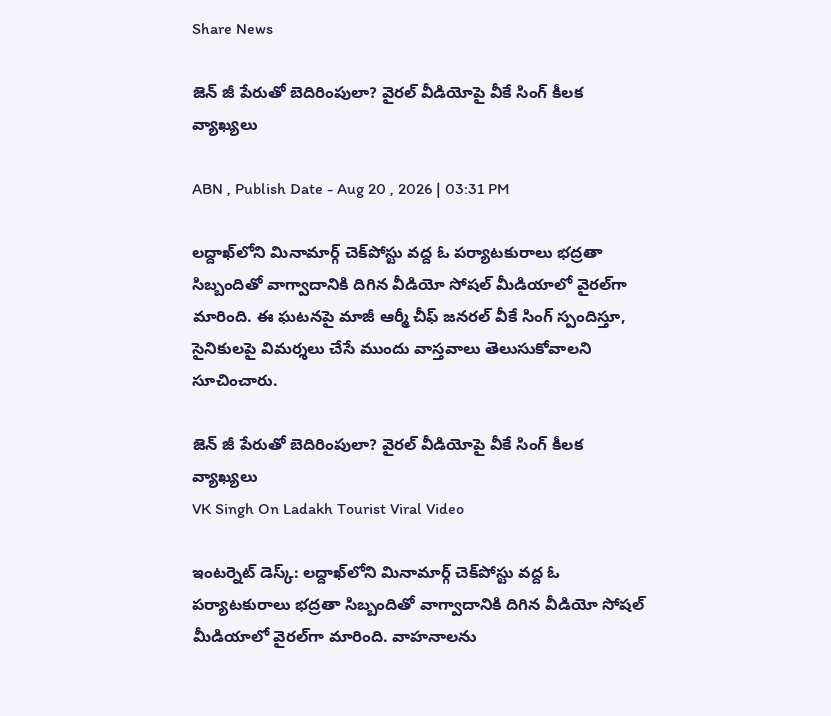Share News

జెన్‌ జీ పేరుతో బెదిరింపులా? వైరల్‌ వీడియోపై వీకే సింగ్‌ కీలక వ్యాఖ్యలు

ABN , Publish Date - Aug 20 , 2026 | 03:31 PM

లద్దాఖ్‌లోని మినామార్గ్‌ చెక్‌పోస్టు వద్ద ఓ పర్యాటకురాలు భద్రతా సిబ్బందితో వాగ్వాదానికి దిగిన వీడియో సోషల్‌ మీడియాలో వైరల్‌గా మారింది. ఈ ఘటనపై మాజీ ఆర్మీ చీఫ్‌ జనరల్‌ వీకే సింగ్‌ స్పందిస్తూ, సైనికులపై విమర్శలు చేసే ముందు వాస్తవాలు తెలుసుకోవాలని సూచించారు.

జెన్‌ జీ పేరుతో బెదిరింపులా? వైరల్‌ వీడియోపై వీకే సింగ్‌ కీలక వ్యాఖ్యలు
VK Singh On Ladakh Tourist Viral Video

ఇంటర్నెట్ డెస్క్: లద్దాఖ్‌లోని మినామార్గ్‌ చెక్‌పోస్టు వద్ద ఓ పర్యాటకురాలు భద్రతా సిబ్బందితో వాగ్వాదానికి దిగిన వీడియో సోషల్‌ మీడియాలో వైరల్‌గా మారింది. వాహనాలను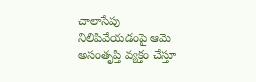చాలాసేపు నిలిపివేయడంపై ఆమె అసంతృప్తి వ్యక్తం చేస్తూ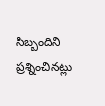సిబ్బందిని ప్రశ్నించినట్లు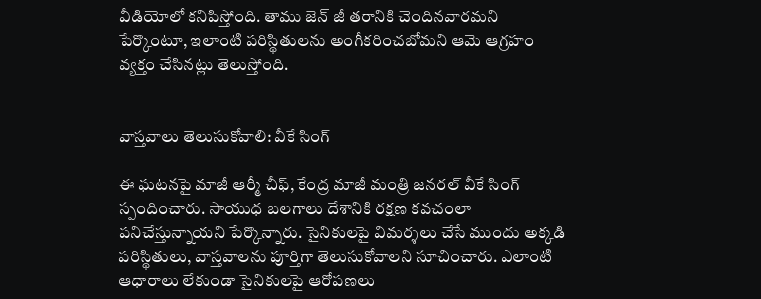వీడియోలో కనిపిస్తోంది. తాము జెన్‌ జీ తరానికి చెందినవారమని పేర్కొంటూ, ఇలాంటి పరిస్థితులను అంగీకరించబోమని ఆమె ఆగ్రహం వ్యక్తం చేసినట్లు తెలుస్తోంది.


వాస్తవాలు తెలుసుకోవాలి: వీకే సింగ్‌

ఈ ఘటనపై మాజీ ఆర్మీ చీఫ్‌, కేంద్ర మాజీ మంత్రి జనరల్‌ వీకే సింగ్‌ స్పందించారు. సాయుధ బలగాలు దేశానికి రక్షణ కవచంలా పనిచేస్తున్నాయని పేర్కొన్నారు. సైనికులపై విమర్శలు చేసే ముందు అక్కడి పరిస్థితులు, వాస్తవాలను పూర్తిగా తెలుసుకోవాలని సూచించారు. ఎలాంటి ఆధారాలు లేకుండా సైనికులపై ఆరోపణలు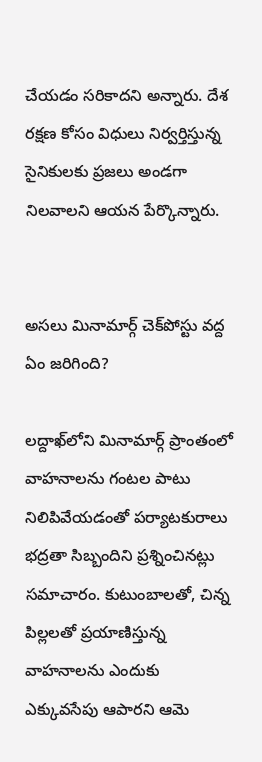చేయడం సరికాదని అన్నారు. దేశ రక్షణ కోసం విధులు నిర్వర్తిస్తున్న సైనికులకు ప్రజలు అండగా నిలవాలని ఆయన పేర్కొన్నారు.


అసలు మినామార్గ్‌ చెక్‌పోస్టు వద్ద ఏం జరిగింది?

లద్దాఖ్‌లోని మినామార్గ్‌ ప్రాంతంలో వాహనాలను గంటల పాటు నిలిపివేయడంతో పర్యాటకురాలు భద్రతా సిబ్బందిని ప్రశ్నించినట్లు సమాచారం. కుటుంబాలతో, చిన్న పిల్లలతో ప్రయాణిస్తున్న వాహనాలను ఎందుకు ఎక్కువసేపు ఆపారని ఆమె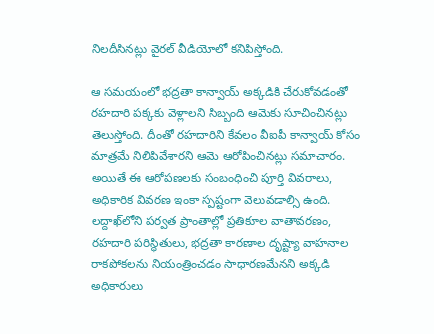నిలదీసినట్లు వైరల్‌ వీడియోలో కనిపిస్తోంది.

ఆ సమయంలో భద్రతా కాన్వాయ్‌ అక్కడికి చేరుకోవడంతో రహదారి పక్కకు వెళ్లాలని సిబ్బంది ఆమెకు సూచించినట్లు తెలుస్తోంది. దీంతో రహదారిని కేవలం వీఐపీ కాన్వాయ్‌ కోసం మాత్రమే నిలిపివేశారని ఆమె ఆరోపించినట్లు సమాచారం. అయితే ఈ ఆరోపణలకు సంబంధించి పూర్తి వివరాలు, అధికారిక వివరణ ఇంకా స్పష్టంగా వెలువడాల్సి ఉంది. లద్దాఖ్‌లోని పర్వత ప్రాంతాల్లో ప్రతికూల వాతావరణం, రహదారి పరిస్థితులు, భద్రతా కారణాల దృష్ట్యా వాహనాల రాకపోకలను నియంత్రించడం సాధారణమేనని అక్కడి అధికారులు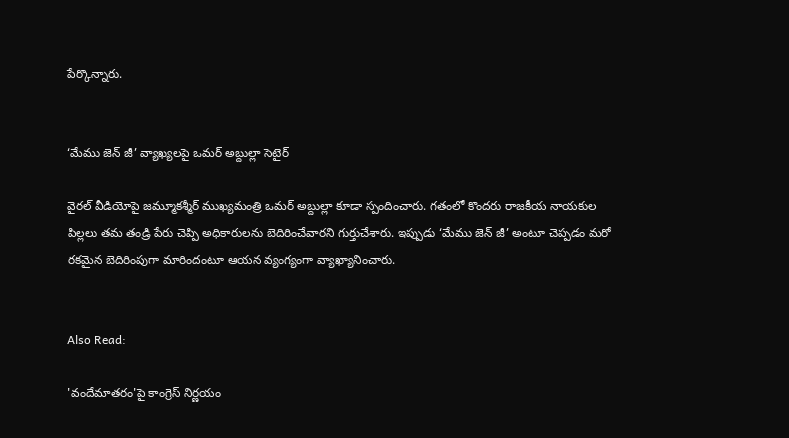పేర్కొన్నారు.


‘మేము జెన్‌ జీ’ వ్యాఖ్యలపై ఒమర్‌ అబ్దుల్లా సెటైర్‌

వైరల్ వీడియోపై జమ్మూకశ్మీర్‌ ముఖ్యమంత్రి ఒమర్‌ అబ్దుల్లా కూడా స్పందించారు. గతంలో కొందరు రాజకీయ నాయకుల పిల్లలు తమ తండ్రి పేరు చెప్పి అధికారులను బెదిరించేవారని గుర్తుచేశారు. ఇప్పుడు ‘మేము జెన్‌ జీ’ అంటూ చెప్పడం మరో రకమైన బెదిరింపుగా మారిందంటూ ఆయన వ్యంగ్యంగా వ్యాఖ్యానించారు.


Also Read:

'వందేమాతరం'పై కాంగ్రెస్ నిర్ణయం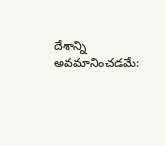దేశాన్ని అవమానించడమే: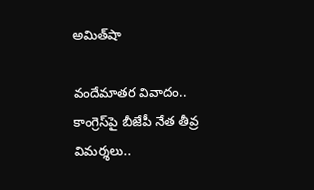అమిత్‌షా

వందేమాతర వివాదం.. కాంగ్రెస్‌పై బీజేపీ నేత తీవ్ర విమర్శలు..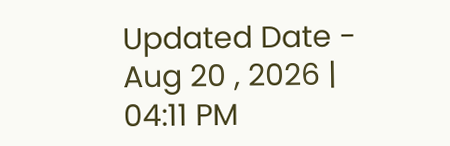Updated Date - Aug 20 , 2026 | 04:11 PM